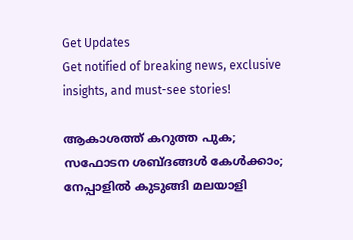Get Updates
Get notified of breaking news, exclusive insights, and must-see stories!

ആകാശത്ത് കറുത്ത പുക; സഫോടന ശബ്ദങ്ങള്‍ കേള്‍ക്കാം; നേപ്പാളില്‍ കുടുങ്ങി മലയാളി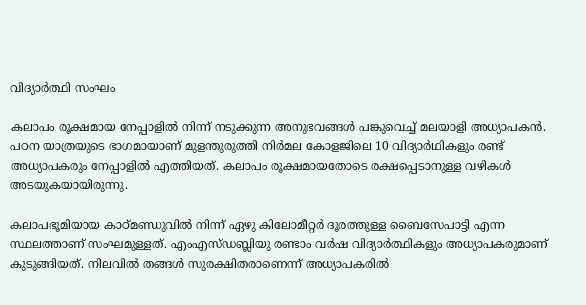വിദ്യാര്‍ത്ഥി സംഘം

കലാപം രൂക്ഷമായ നേപ്പാളില്‍ നിന്ന് നടുക്കുന്ന അനുഭവങ്ങള്‍ പങ്കുവെച്ച് മലയാളി അധ്യാപകന്‍. പഠന യാത്രയുടെ ഭാഗമായാണ് മുളന്തുരുത്തി നിര്‍മല കോളജിലെ 10 വിദ്യാര്‍ഥികളും രണ്ട് അധ്യാപകരും നേപ്പാളില്‍ എത്തിയത്. കലാപം രൂക്ഷമായതോടെ രക്ഷപ്പെടാനുള്ള വഴികള്‍ അടയുകയായിരുന്നു.

കലാപഭൂമിയായ കാഠ്മണ്ഡുവില്‍ നിന്ന് ഏഴു കിലോമീറ്റര്‍ ദൂരത്തുള്ള ബൈസേപാട്ടി എന്ന സ്ഥലത്താണ് സംഘമുള്ളത്. എംഎസ്ഡബ്ലിയു രണ്ടാം വര്‍ഷ വിദ്യാര്‍ത്ഥികളും അധ്യാപകരുമാണ് കുടുങ്ങിയത്. നിലവില്‍ തങ്ങള്‍ സുരക്ഷിതരാണെന്ന് അധ്യാപകരില്‍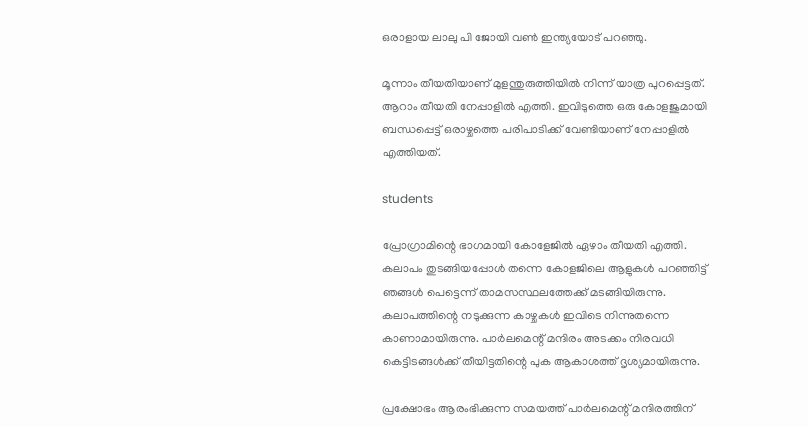ഒരാളായ ലാലു പി ജോയി വണ്‍ ഇന്ത്യയോട് പറഞ്ഞു.

മൂന്നാം തീയതിയാണ് മുളന്തുരുത്തിയില്‍ നിന്ന് യാത്ര പുറപ്പെട്ടത്. ആറാം തീയതി നേപ്പാളില്‍ എത്തി. ഇവിടുത്തെ ഒരു കോളജുമായി ബന്ധപ്പെട്ട് ഒരാഴ്ചത്തെ പരിപാടിക്ക് വേണ്ടിയാണ് നേപ്പാളില്‍ എത്തിയത്.

students

പ്രോഗ്രാമിന്റെ ഭാഗമായി കോളേജില്‍ ഏഴാം തീയതി എത്തി. കലാപം തുടങ്ങിയപ്പോള്‍ തന്നെ കോളജിലെ ആളുകള്‍ പറഞ്ഞിട്ട് ഞങ്ങള്‍ പെട്ടെന്ന് താമസസ്ഥലത്തേക്ക് മടങ്ങിയിരുന്നു. കലാപത്തിന്റെ നടുക്കുന്ന കാഴ്ചകള്‍ ഇവിടെ നിന്നുതന്നെ കാണാമായിരുന്നു. പാര്‍ലമെന്റ് മന്ദിരം അടക്കം നിരവധി കെട്ടിടങ്ങള്‍ക്ക് തീയിട്ടതിന്റെ പുക ആകാശത്ത് ദൃശ്യമായിരുന്നു.

പ്രക്ഷോഭം ആരംഭിക്കുന്ന സമയത്ത് പാര്‍ലമെന്റ് മന്ദിരത്തിന്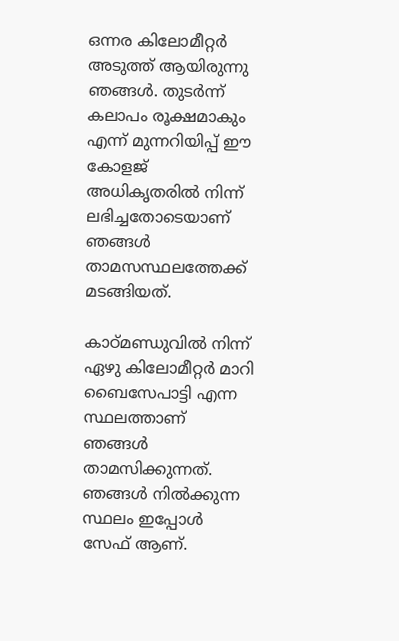ഒന്നര കിലോമീറ്റര്‍ അടുത്ത് ആയിരുന്നു ഞങ്ങള്‍. തുടര്‍ന്ന് കലാപം രൂക്ഷമാകും എന്ന് മുന്നറിയിപ്പ് ഈ കോളജ് അധികൃതരില്‍ നിന്ന് ലഭിച്ചതോടെയാണ് ഞങ്ങള്‍ താമസസ്ഥലത്തേക്ക് മടങ്ങിയത്.

കാഠ്മണ്ഡുവില്‍ നിന്ന് ഏഴു കിലോമീറ്റര്‍ മാറി ബൈസേപാട്ടി എന്ന സ്ഥലത്താണ് ഞങ്ങള്‍ താമസിക്കുന്നത്. ഞങ്ങള്‍ നില്‍ക്കുന്ന സ്ഥലം ഇപ്പോള്‍ സേഫ് ആണ്.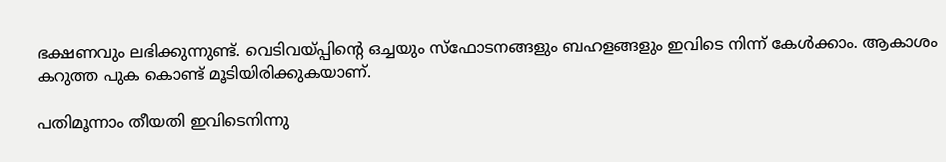ഭക്ഷണവും ലഭിക്കുന്നുണ്ട്. വെടിവയ്പ്പിന്റെ ഒച്ചയും സ്‌ഫോടനങ്ങളും ബഹളങ്ങളും ഇവിടെ നിന്ന് കേള്‍ക്കാം. ആകാശം കറുത്ത പുക കൊണ്ട് മൂടിയിരിക്കുകയാണ്.

പതിമൂന്നാം തീയതി ഇവിടെനിന്നു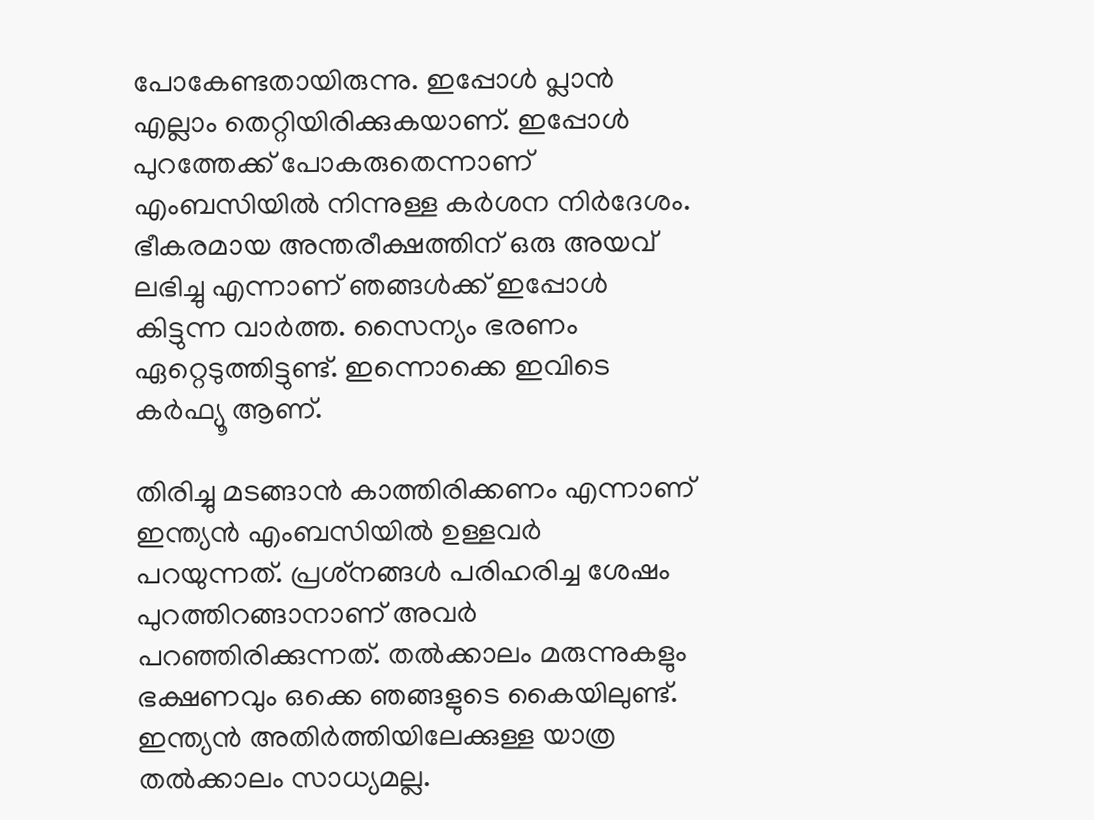പോകേണ്ടതായിരുന്നു. ഇപ്പോള്‍ പ്ലാന്‍ എല്ലാം തെറ്റിയിരിക്കുകയാണ്. ഇപ്പോള്‍ പുറത്തേക്ക് പോകരുതെന്നാണ് എംബസിയില്‍ നിന്നുള്ള കര്‍ശന നിര്‍ദേശം. ഭീകരമായ അന്തരീക്ഷത്തിന് ഒരു അയവ് ലഭിച്ചു എന്നാണ് ഞങ്ങള്‍ക്ക് ഇപ്പോള്‍ കിട്ടുന്ന വാര്‍ത്ത. സൈന്യം ഭരണം ഏറ്റെടുത്തിട്ടുണ്ട്. ഇന്നൊക്കെ ഇവിടെ കര്‍ഫ്യൂ ആണ്.

തിരിച്ചു മടങ്ങാന്‍ കാത്തിരിക്കണം എന്നാണ് ഇന്ത്യന്‍ എംബസിയില്‍ ഉള്ളവര്‍ പറയുന്നത്. പ്രശ്‌നങ്ങള്‍ പരിഹരിച്ച ശേഷം പുറത്തിറങ്ങാനാണ് അവര്‍ പറഞ്ഞിരിക്കുന്നത്. തല്‍ക്കാലം മരുന്നുകളും ഭക്ഷണവും ഒക്കെ ഞങ്ങളുടെ കൈയിലുണ്ട്. ഇന്ത്യന്‍ അതിര്‍ത്തിയിലേക്കുള്ള യാത്ര തല്‍ക്കാലം സാധ്യമല്ല.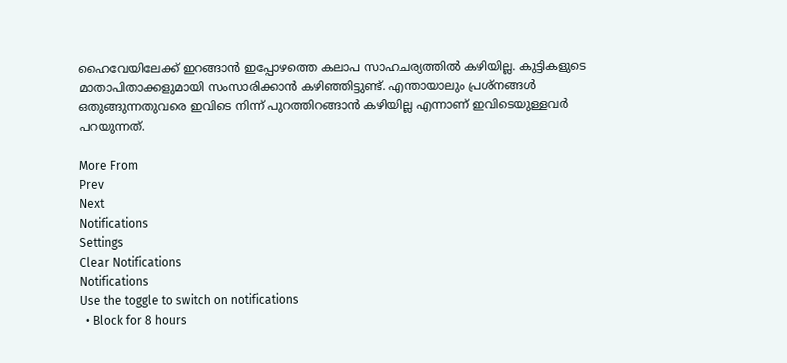ഹൈവേയിലേക്ക് ഇറങ്ങാന്‍ ഇപ്പോഴത്തെ കലാപ സാഹചര്യത്തില്‍ കഴിയില്ല. കുട്ടികളുടെ മാതാപിതാക്കളുമായി സംസാരിക്കാന്‍ കഴിഞ്ഞിട്ടുണ്ട്. എന്തായാലും പ്രശ്‌നങ്ങള്‍ ഒതുങ്ങുന്നതുവരെ ഇവിടെ നിന്ന് പുറത്തിറങ്ങാന്‍ കഴിയില്ല എന്നാണ് ഇവിടെയുള്ളവര്‍ പറയുന്നത്.

More From
Prev
Next
Notifications
Settings
Clear Notifications
Notifications
Use the toggle to switch on notifications
  • Block for 8 hours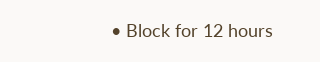• Block for 12 hours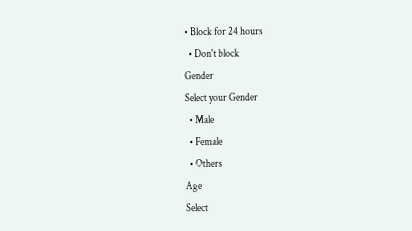• Block for 24 hours
  • Don't block
Gender
Select your Gender
  • Male
  • Female
  • Others
Age
Select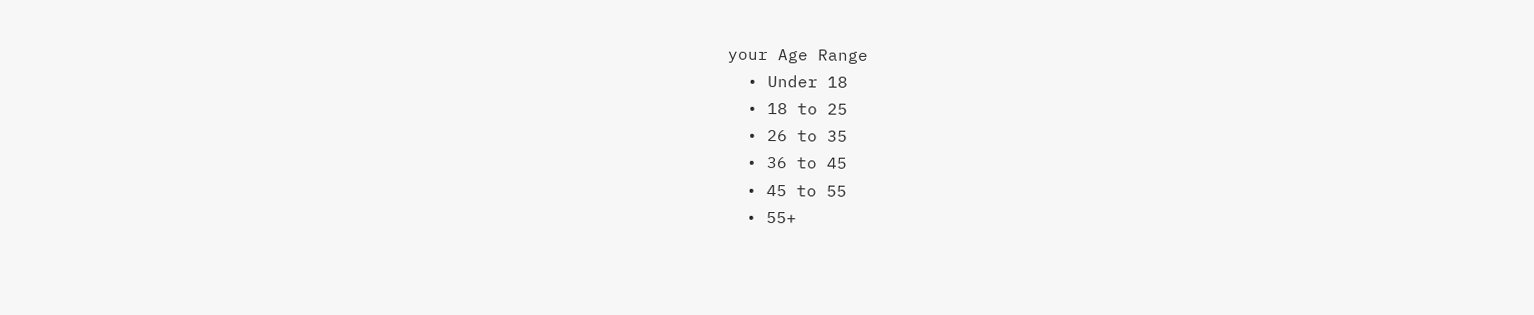your Age Range
  • Under 18
  • 18 to 25
  • 26 to 35
  • 36 to 45
  • 45 to 55
  • 55+